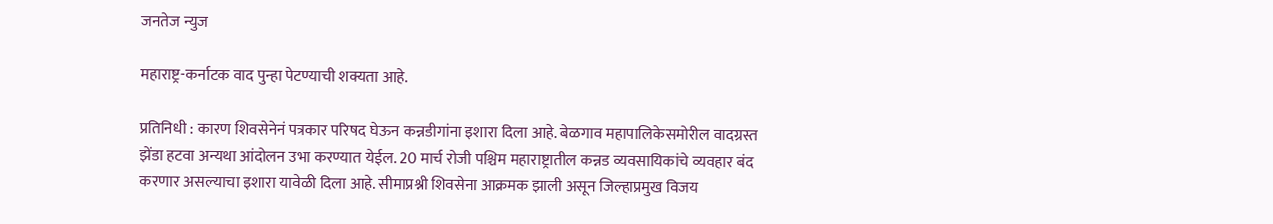जनतेज न्युज

महाराष्ट्र-कर्नाटक वाद पुन्हा पेटण्याची शक्यता आहे.

प्रतिनिधी : कारण शिवसेनेनं पत्रकार परिषद घेऊन कन्नडीगांना इशारा दिला आहे. बेळगाव महापालिकेसमोरील वादग्रस्त झेंडा हटवा अन्यथा आंदोलन उभा करण्यात येईल. 20 मार्च रोजी पश्चिम महाराष्ट्रातील कन्नड व्यवसायिकांचे व्यवहार बंद करणार असल्याचा इशारा यावेळी दिला आहे. सीमाप्रश्नी शिवसेना आक्रमक झाली असून जिल्हाप्रमुख विजय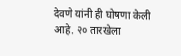देवणे यांनी ही घोषणा केली आहे. २० तारखेला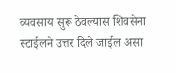व्यवसाय सुरू ठेवल्यास शिवसेना स्टाईलने उत्तर दिले जाईल असा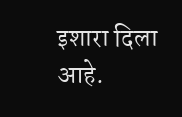इशारा दिला आहे.